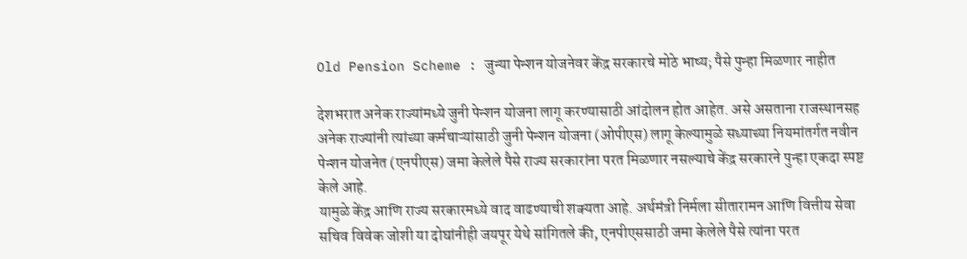Old Pension Scheme : जुन्या पेन्शन योजनेवर केंद्र सरकारचे मोठे भाष्य; पैसे पुन्हा मिळणार नाहीत

देशभरात अनेक राज्यांमध्ये जुनी पेन्शन योजना लागू करण्यासाठी आंदोलन होत आहेत. असे असताना राजस्थानसह अनेक राज्यांनी त्यांच्या कर्मचाऱ्यांसाठी जुनी पेन्शन योजना (ओपीएस) लागू केल्यामुळे सध्याच्या नियमांतर्गत नवीन पेन्शन योजनेत (एनपीएस) जमा केलेले पैसे राज्य सरकारांना परत मिळणार नसल्याचे केंद्र सरकारने पुन्हा एकदा स्पष्ट केले आहे.
यामुळे केंद्र आणि राज्य सरकारमध्ये वाद वाढण्याची शक्यता आहे. अर्थमंत्री निर्मला सीतारामन आणि वित्तीय सेवा सचिव विवेक जोशी या दोघांनीही जयपूर येथे सांगितले की, एनपीएससाठी जमा केलेले पैसे त्यांना परत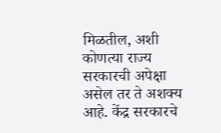मिळतील, अशी कोणत्या राज्य सरकारची अपेक्षा असेल तर ते अशक्य आहे. केंद्र सरकारचे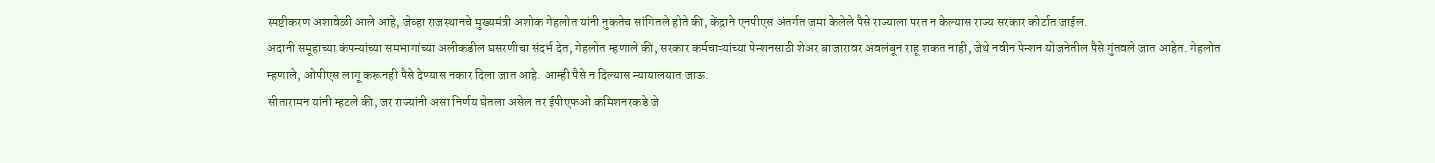स्पष्टीकरण अशावेळी आले आहे, जेव्हा राजस्थानचे मुख्यमंत्री अशोक गेहलोत यांनी नुकतेच सांगितले होते की, केंद्राने एनपीएस अंतर्गत जमा केलेले पैसे राज्याला परत न केल्यास राज्य सरकार कोर्टात जाईल.
अदानी समूहाच्या कंपन्यांच्या समभागांच्या अलीकडील घसरणीचा संदर्भ देत, गेहलोत म्हणाले की, सरकार कर्मचाऱ्यांच्या पेन्शनसाठी शेअर बाजारावर अवलंबून राहू शकत नाही, जेथे नवीन पेन्शन योजनेतील पैसे गुंतवले जात आहेत. गेहलोत म्हणाले, ओपीएस लागू करूनही पैसे देण्यास नकार दिला जात आहे. आम्ही पैसे न दिल्यास न्यायालयात जाऊ.
सीतारामन यांनी म्हटले की, जर राज्यांनी असा निर्णय घेतला असेल तर ईपीएफओ कमिशनरकडे जे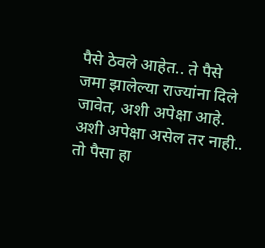पैसे ठेवले आहेत.. ते पैसे जमा झालेल्या राज्यांना दिले जावेत, अशी अपेक्षा आहे. अशी अपेक्षा असेल तर नाही.. तो पैसा हा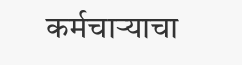कर्मचाऱ्याचा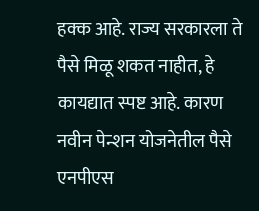हक्क आहे. राज्य सरकारला ते पैसे मिळू शकत नाहीत, हे कायद्यात स्पष्ट आहे. कारण नवीन पेन्शन योजनेतील पैसे एनपीएस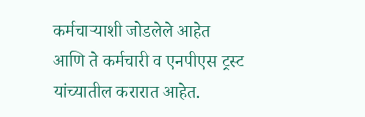कर्मचाऱ्याशी जोडलेले आहेत आणि ते कर्मचारी व एनपीएस ट्रस्ट यांच्यातील करारात आहेत.